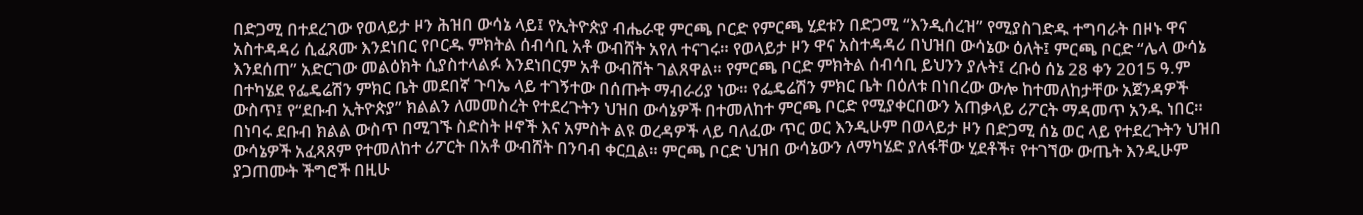በድጋሚ በተደረገው የወላይታ ዞን ሕዝበ ውሳኔ ላይ፤ የኢትዮጵያ ብሔራዊ ምርጫ ቦርድ የምርጫ ሂደቱን በድጋሚ “እንዲሰረዝ” የሚያስገድዱ ተግባራት በዞኑ ዋና አስተዳዳሪ ሲፈጸሙ እንደነበር የቦርዱ ምክትል ሰብሳቢ አቶ ውብሸት አየለ ተናገሩ። የወላይታ ዞን ዋና አስተዳዳሪ በህዝበ ውሳኔው ዕለት፤ ምርጫ ቦርድ “ሌላ ውሳኔ እንደሰጠ” አድርገው መልዕክት ሲያስተላልፉ እንደነበርም አቶ ውብሸት ገልጸዋል። የምርጫ ቦርድ ምክትል ሰብሳቢ ይህንን ያሉት፤ ረቡዕ ሰኔ 28 ቀን 2015 ዓ.ም በተካሄደ የፌዴሬሽን ምክር ቤት መደበኛ ጉባኤ ላይ ተገኝተው በሰጡት ማብራሪያ ነው። የፌዴሬሽን ምክር ቤት በዕለቱ በነበረው ውሎ ከተመለከታቸው አጀንዳዎች ውስጥ፤ የ“ደቡብ ኢትዮጵያ” ክልልን ለመመስረት የተደረጉትን ህዝበ ውሳኔዎች በተመለከተ ምርጫ ቦርድ የሚያቀርበውን አጠቃላይ ሪፖርት ማዳመጥ አንዱ ነበር።
በነባሩ ደቡብ ክልል ውስጥ በሚገኙ ስድስት ዞኖች እና አምስት ልዩ ወረዳዎች ላይ ባለፈው ጥር ወር እንዲሁም በወላይታ ዞን በድጋሚ ሰኔ ወር ላይ የተደረጉትን ህዝበ ውሳኔዎች አፈጻጸም የተመለከተ ሪፖርት በአቶ ውብሸት በንባብ ቀርቧል። ምርጫ ቦርድ ህዝበ ውሳኔውን ለማካሄድ ያለፋቸው ሂደቶች፣ የተገኘው ውጤት እንዲሁም ያጋጠሙት ችግሮች በዚሁ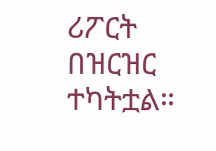ሪፖርት በዝርዝር ተካትቷል።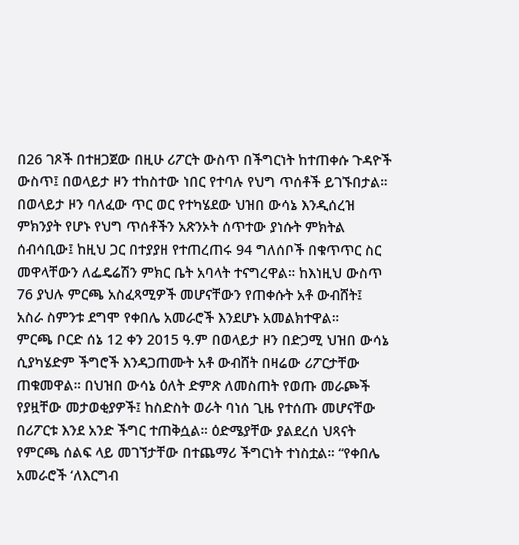በ26 ገጾች በተዘጋጀው በዚሁ ሪፖርት ውስጥ በችግርነት ከተጠቀሱ ጉዳዮች ውስጥ፤ በወላይታ ዞን ተከስተው ነበር የተባሉ የህግ ጥሰቶች ይገኙበታል። በወላይታ ዞን ባለፈው ጥር ወር የተካሄደው ህዝበ ውሳኔ እንዲሰረዝ ምክንያት የሆኑ የህግ ጥሰቶችን አጽንኦት ሰጥተው ያነሱት ምክትል ሰብሳቢው፤ ከዚህ ጋር በተያያዘ የተጠረጠሩ 94 ግለሰቦች በቁጥጥር ስር መዋላቸውን ለፌዴሬሽን ምክር ቤት አባላት ተናግረዋል። ከእነዚህ ውስጥ 76 ያህሉ ምርጫ አስፈጻሚዎች መሆናቸውን የጠቀሱት አቶ ውብሸት፤ አስራ ስምንቱ ደግሞ የቀበሌ አመራሮች እንደሆኑ አመልክተዋል።
ምርጫ ቦርድ ሰኔ 12 ቀን 2015 ዓ.ም በወላይታ ዞን በድጋሚ ህዝበ ውሳኔ ሲያካሄድም ችግሮች እንዳጋጠሙት አቶ ውብሸት በዛሬው ሪፖርታቸው ጠቁመዋል። በህዝበ ውሳኔ ዕለት ድምጽ ለመስጠት የወጡ መራጮች የያዟቸው መታወቂያዎች፤ ከስድስት ወራት ባነሰ ጊዜ የተሰጡ መሆናቸው በሪፖርቱ እንደ አንድ ችግር ተጠቅሷል። ዕድሜያቸው ያልደረሰ ህጻናት የምርጫ ሰልፍ ላይ መገኘታቸው በተጨማሪ ችግርነት ተነስቷል። “የቀበሌ አመራሮች ‘ለእርግብ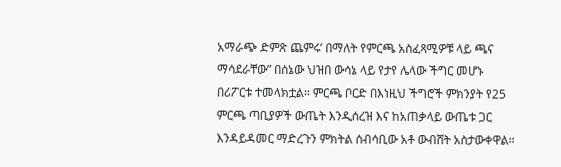አማራጭ ድምጽ ጨምሩ’ በማለት የምርጫ አስፈጻሚዎቹ ላይ ጫና ማሳደራቸው” በሰኔው ህዝበ ውሳኔ ላይ የታየ ሌላው ችግር መሆኑ በሪፖርቱ ተመላክቷል። ምርጫ ቦርድ በእነዚህ ችግሮች ምክንያት የ25 ምርጫ ጣቢያዎች ውጤት እንዲሰረዝ እና ከአጠቃላይ ውጤቱ ጋር እንዳይዳመር ማድረጉን ምክትል ሰብሳቢው አቶ ውብሸት አስታውቀዋል።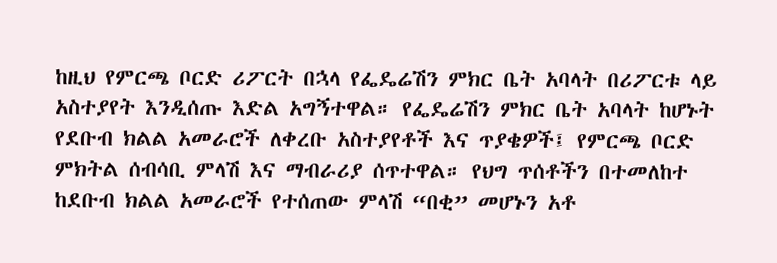ከዚህ የምርጫ ቦርድ ሪፖርት በኋላ የፌዴሬሽን ምክር ቤት አባላት በሪፖርቱ ላይ አስተያየት እንዲሰጡ እድል አግኝተዋል። የፌዴሬሽን ምክር ቤት አባላት ከሆኑት የደቡብ ክልል አመራሮች ለቀረቡ አስተያየቶች እና ጥያቄዎች፤ የምርጫ ቦርድ ምክትል ሰብሳቢ ምላሽ እና ማብራሪያ ሰጥተዋል። የህግ ጥሰቶችን በተመለከተ ከደቡብ ክልል አመራሮች የተሰጠው ምላሽ “በቂ” መሆኑን አቶ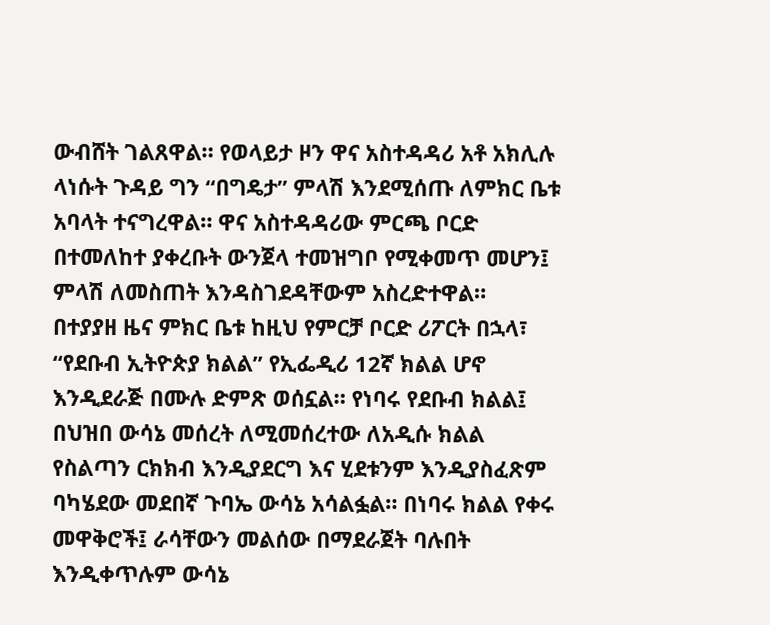ውብሸት ገልጸዋል። የወላይታ ዞን ዋና አስተዳዳሪ አቶ አክሊሉ ላነሱት ጉዳይ ግን “በግዴታ” ምላሽ እንደሚሰጡ ለምክር ቤቱ አባላት ተናግረዋል። ዋና አስተዳዳሪው ምርጫ ቦርድ በተመለከተ ያቀረቡት ውንጀላ ተመዝግቦ የሚቀመጥ መሆን፤ ምላሽ ለመስጠት እንዳስገደዳቸውም አስረድተዋል።
በተያያዘ ዜና ምክር ቤቱ ከዚህ የምርቻ ቦርድ ሪፖርት በኋላ፣ “የደቡብ ኢትዮጵያ ክልል” የኢፌዲሪ 12ኛ ክልል ሆኖ እንዲደራጅ በሙሉ ድምጽ ወሰኗል። የነባሩ የደቡብ ክልል፤ በህዝበ ውሳኔ መሰረት ለሚመሰረተው ለአዲሱ ክልል የስልጣን ርክክብ እንዲያደርግ እና ሂደቱንም እንዲያስፈጽም ባካሄደው መደበኛ ጉባኤ ውሳኔ አሳልፏል። በነባሩ ክልል የቀሩ መዋቅሮች፤ ራሳቸውን መልሰው በማደራጀት ባሉበት እንዲቀጥሉም ውሳኔ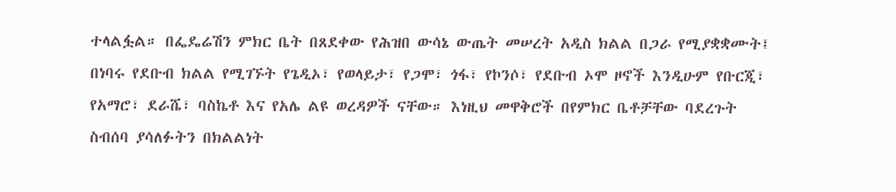ተላልፏል። በፌዴሬሽን ምክር ቤት በጸደቀው የሕዝበ ውሳኔ ውጤት መሠረት አዲስ ክልል በጋራ የሚያቋቋሙት፤ በነባሩ የደቡብ ክልል የሚገኙት የጌዲኦ፣ የወላይታ፣ የጋሞ፣ ጎፋ፣ የኮንሶ፣ የደቡብ ኦሞ ዞኖች እንዲሁም የቡርጂ፣ የአማሮ፣ ደራሼ፣ ባስኬቶ እና የአሌ ልዩ ወረዳዎች ናቸው። እነዚህ መዋቅሮች በየምክር ቤቶቻቸው ባደረጉት ስብሰባ ያሳለፉትን በክልልነት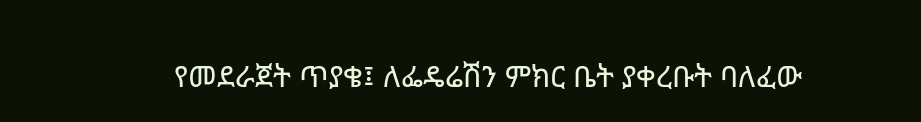የመደራጀት ጥያቄ፤ ለፌዴሬሽን ምክር ቤት ያቀረቡት ባለፈው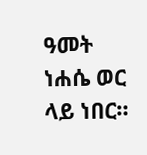ዓመት ነሐሴ ወር ላይ ነበር።